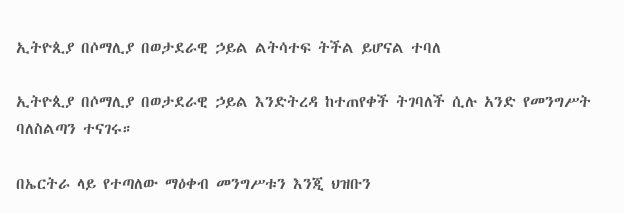ኢትዮጲያ በሶማሊያ በወታደራዊ ኃይል ልትሳተፍ ትችል ይሆናል ተባለ

ኢትዮጲያ በሶማሊያ በወታደራዊ ኃይል እንድትረዳ ከተጠየቀች ትገባለች ሲሉ አንድ የመንግሥት ባለስልጣን ተናገሩ።

በኤርትራ ላይ የተጣለው ማዕቀብ መንግሥቱን እንጂ ህዝቡን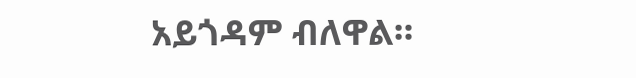አይጎዳም ብለዋል።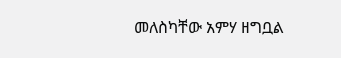መለስካቸው አምሃ ዘግቧል